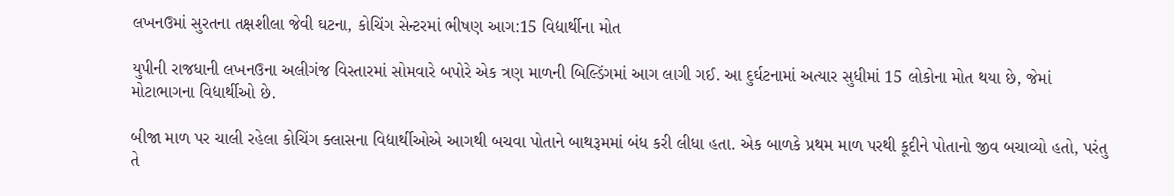લખનઉમાં સુરતના તક્ષશીલા જેવી ઘટના, કોચિંગ સેન્ટરમાં ભીષણ આગ:15 વિદ્યાર્થીના મોત

યુપીની રાજધાની લખનઉના અલીગંજ વિસ્તારમાં સોમવારે બપોરે એક ત્રણ માળની બિલ્ડિંગમાં આગ લાગી ગઈ. આ દુર્ઘટનામાં અત્યાર સુધીમાં 15 લોકોના મોત થયા છે, જેમાં મોટાભાગના વિદ્યાર્થીઓ છે.

બીજા માળ પર ચાલી રહેલા કોચિંગ ક્લાસના વિદ્યાર્થીઓએ આગથી બચવા પોતાને બાથરૂમમાં બંધ કરી લીધા હતા. એક બાળકે પ્રથમ માળ પરથી કૂદીને પોતાનો જીવ બચાવ્યો હતો, પરંતુ તે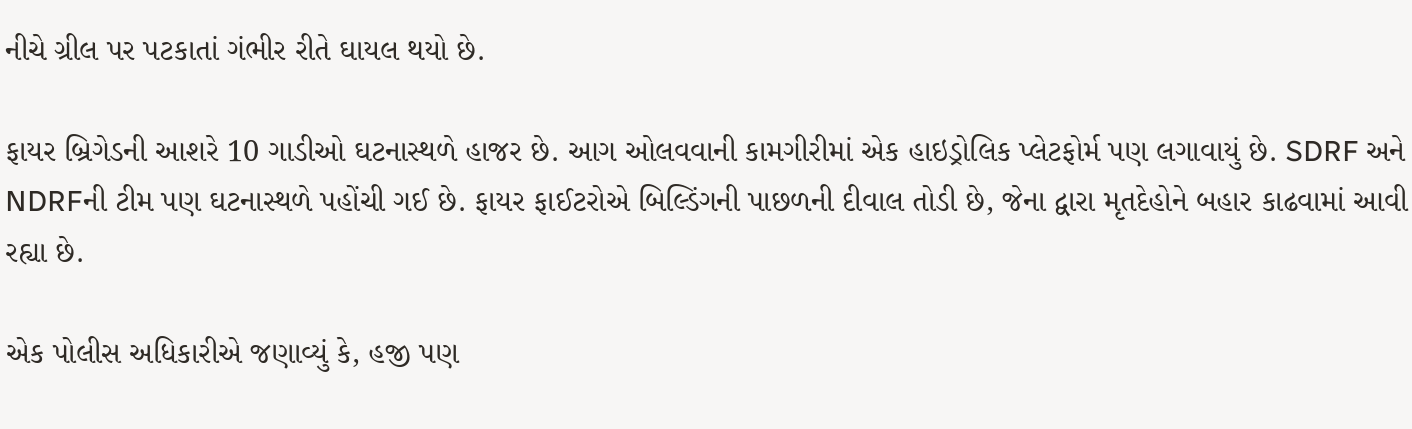નીચે ગ્રીલ પર પટકાતાં ગંભીર રીતે ઘાયલ થયો છે.

ફાયર બ્રિગેડની આશરે 10 ગાડીઓ ઘટનાસ્થળે હાજર છે. આગ ઓલવવાની કામગીરીમાં એક હાઇડ્રોલિક પ્લેટફોર્મ પણ લગાવાયું છે. SDRF અને NDRFની ટીમ પણ ઘટનાસ્થળે પહોંચી ગઈ છે. ફાયર ફાઈટરોએ બિલ્ડિંગની પાછળની દીવાલ તોડી છે, જેના દ્વારા મૃતદેહોને બહાર કાઢવામાં આવી રહ્યા છે.

એક પોલીસ અધિકારીએ જણાવ્યું કે, હજી પણ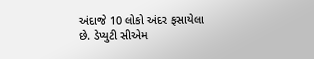અંદાજે 10 લોકો અંદર ફસાયેલા છે. ડેપ્યુટી સીએમ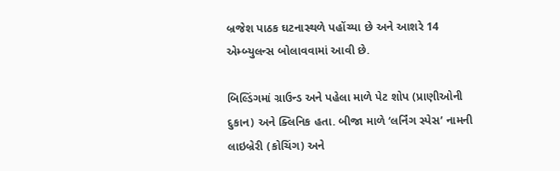બ્રજેશ પાઠક ઘટનાસ્થળે પહોંચ્યા છે અને આશરે 14 એમ્બ્યુલન્સ બોલાવવામાં આવી છે.

બિલ્ડિંગમાં ગ્રાઉન્ડ અને પહેલા માળે પેટ શોપ (પ્રાણીઓની દુકાન) અને ક્લિનિક હતા. બીજા માળે ‘લર્નિંગ સ્પેસ’ નામની લાઇબ્રેરી (કોચિંગ) અને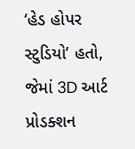‘હેડ હોપર સ્ટુડિયો’ હતો, જેમાં 3D આર્ટ પ્રોડક્શન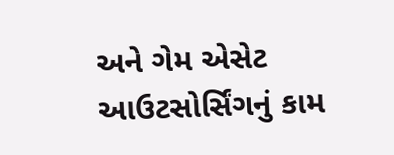અને ગેમ એસેટ આઉટસોર્સિંગનું કામ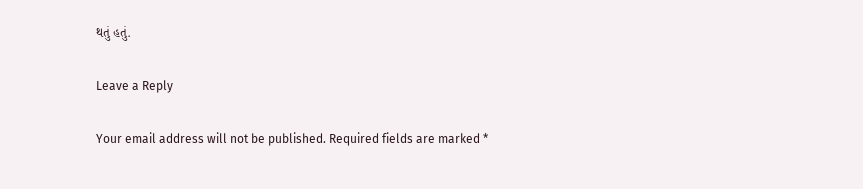થતું હતું.

Leave a Reply

Your email address will not be published. Required fields are marked *